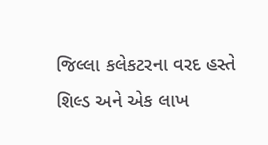જિલ્લા કલેકટરના વરદ હસ્તે શિલ્ડ અને એક લાખ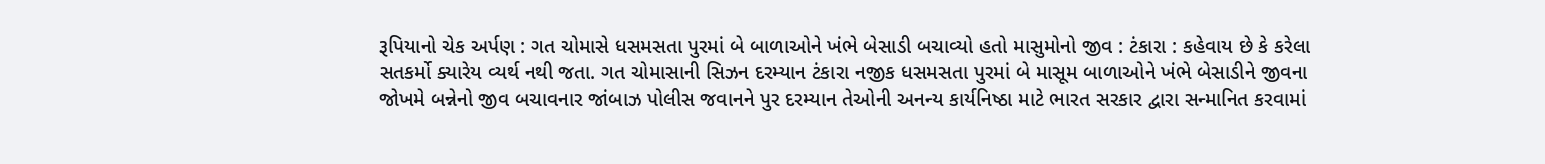રૂપિયાનો ચેક અર્પણ : ગત ચોમાસે ધસમસતા પુરમાં બે બાળાઓને ખંભે બેસાડી બચાવ્યો હતો માસુમોનો જીવ : ટંકારા : કહેવાય છે કે કરેલા સતકર્મો ક્યારેય વ્યર્થ નથી જતા. ગત ચોમાસાની સિઝન દરમ્યાન ટંકારા નજીક ધસમસતા પુરમાં બે માસૂમ બાળાઓને ખંભે બેસાડીને જીવના જોખમે બન્નેનો જીવ બચાવનાર જાંબાઝ પોલીસ જવાનને પુર દરમ્યાન તેઓની અનન્ય કાર્યનિષ્ઠા માટે ભારત સરકાર દ્વારા સન્માનિત કરવામાં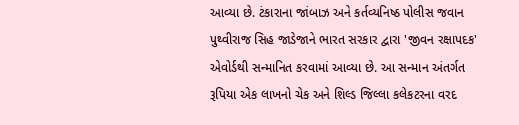આવ્યા છે. ટંકારાના જાંબાઝ અને કર્તવ્યનિષ્ઠ પોલીસ જવાન પુથ્વીરાજ સિહ જાડેજાને ભારત સરકાર દ્વારા 'જીવન રક્ષાપદક' એવોર્ડથી સન્માનિત કરવામાં આવ્યા છે. આ સન્માન અંતર્ગત રૂપિયા એક લાખનો ચેક અને શિલ્ડ જિલ્લા કલેકટરના વરદ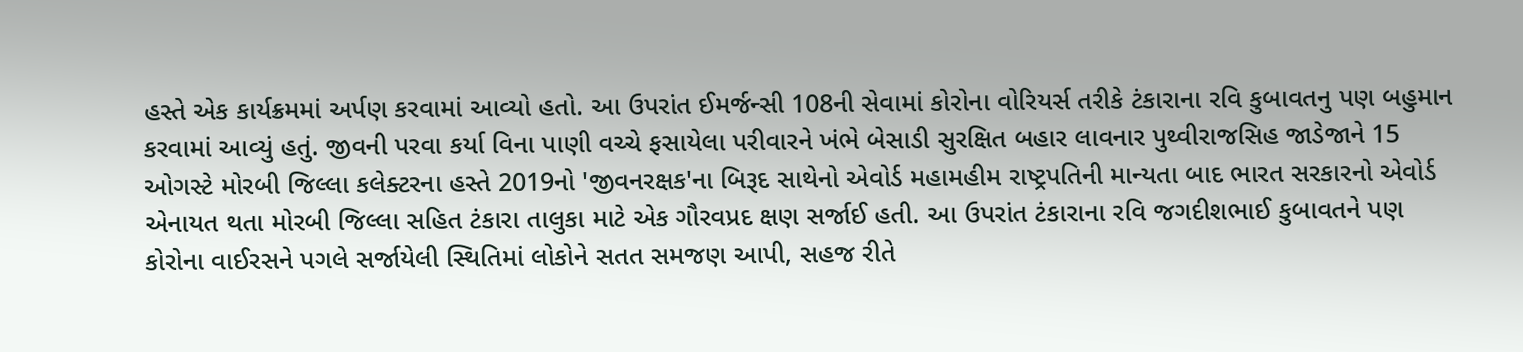હસ્તે એક કાર્યક્રમમાં અર્પણ કરવામાં આવ્યો હતો. આ ઉપરાંત ઈમર્જન્સી 108ની સેવામાં કોરોના વોરિયર્સ તરીકે ટંકારાના રવિ કુબાવતનુ પણ બહુમાન કરવામાં આવ્યું હતું. જીવની પરવા કર્યા વિના પાણી વચ્ચે ફસાયેલા પરીવારને ખંભે બેસાડી સુરક્ષિત બહાર લાવનાર પુથ્વીરાજસિહ જાડેજાને 15 ઓગસ્ટે મોરબી જિલ્લા કલેક્ટરના હસ્તે 2019નો 'જીવનરક્ષક'ના બિરૂદ સાથેનો એવોર્ડ મહામહીમ રાષ્ટ્રપતિની માન્યતા બાદ ભારત સરકારનો એવોર્ડ એનાયત થતા મોરબી જિલ્લા સહિત ટંકારા તાલુકા માટે એક ગૌરવપ્રદ ક્ષણ સર્જાઈ હતી. આ ઉપરાંત ટંકારાના રવિ જગદીશભાઈ કુબાવતને પણ કોરોના વાઈરસને પગલે સર્જાયેલી સ્થિતિમાં લોકોને સતત સમજણ આપી, સહજ રીતે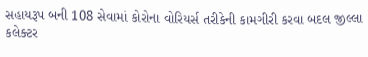સહાયરૂપ બની 108 સેવામાં કોરોના વોરિયર્સ તરીકેની કામગીરી કરવા બદલ જીલ્લા કલેક્ટર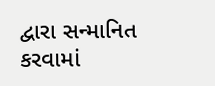દ્વારા સન્માનિત કરવામાં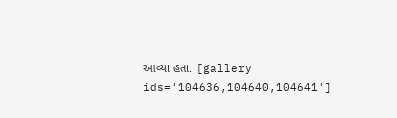આવ્યા હતા. [gallery ids='104636,104640,104641']